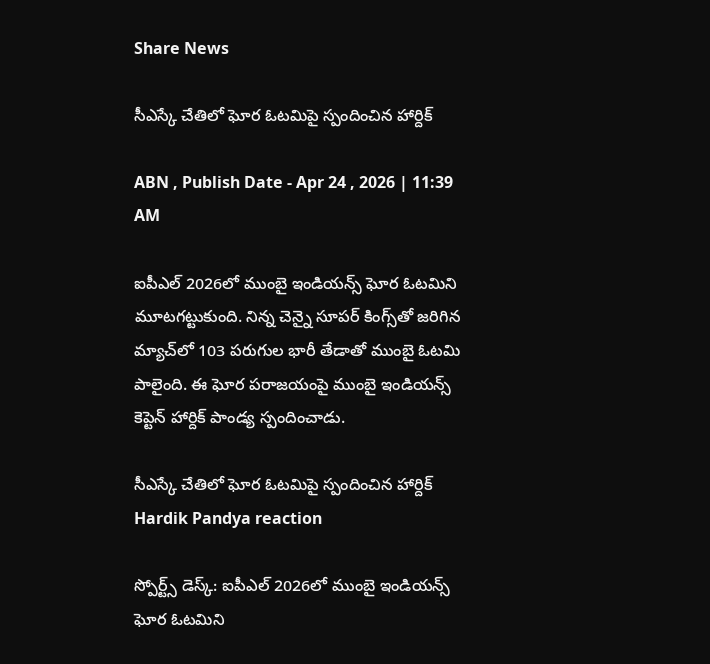Share News

సీఎస్కే చేతిలో ఘోర ఓటమిపై స్పందించిన హార్దిక్

ABN , Publish Date - Apr 24 , 2026 | 11:39 AM

ఐపీఎల్ 2026లో ముంబై ఇండియన్స్ ఘోర ఓటమిని మూటగట్టుకుంది. నిన్న చెన్నై సూపర్ కింగ్స్‌తో జరిగిన మ్యాచ్‌లో 103 పరుగుల భారీ తేడాతో ముంబై ఓటమి పాలైంది. ఈ ఘోర పరాజయంపై ముంబై ఇండియన్స్ కెప్టెన్ హార్దిక్‌ పాండ్య స్పందించాడు.

సీఎస్కే చేతిలో ఘోర ఓటమిపై స్పందించిన హార్దిక్
Hardik Pandya reaction

స్పోర్ట్స్ డెస్క్: ఐపీఎల్ 2026లో ముంబై ఇండియన్స్ ఘోర ఓటమిని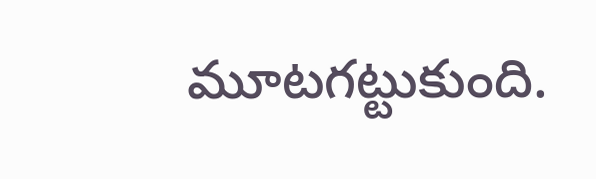మూటగట్టుకుంది.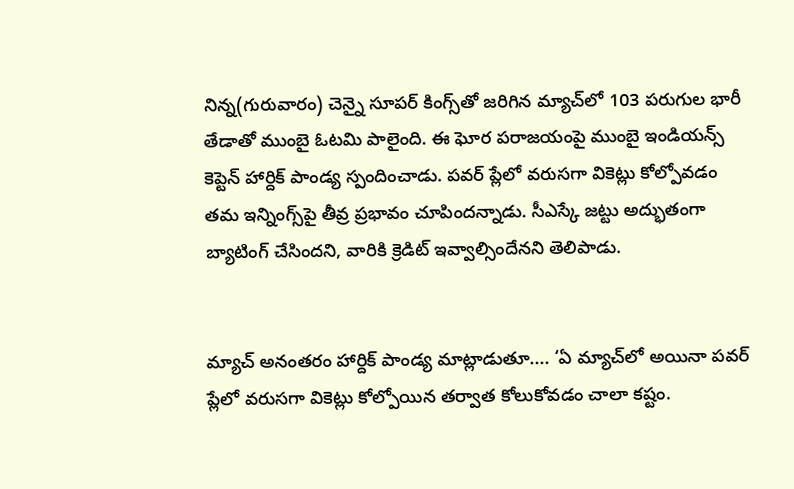నిన్న(గురువారం) చెన్నై సూపర్ కింగ్స్‌తో జరిగిన మ్యాచ్‌లో 103 పరుగుల భారీ తేడాతో ముంబై ఓటమి పాలైంది. ఈ ఘోర పరాజయంపై ముంబై ఇండియన్స్ కెప్టెన్ హార్దిక్‌ పాండ్య స్పందించాడు. పవర్‌ ప్లేలో వరుసగా వికెట్లు కోల్పోవడం తమ ఇన్నింగ్స్‌పై తీవ్ర ప్రభావం చూపిందన్నాడు. సీఎస్కే జట్టు అద్భుతంగా బ్యాటింగ్‌ చేసిందని, వారికి క్రెడిట్‌ ఇవ్వాల్సిందేనని తెలిపాడు.


మ్యాచ్ అనంతరం హార్దిక్‌ పాండ్య మాట్లాడుతూ.... ‘ఏ మ్యాచ్‌లో అయినా పవర్‌ ప్లేలో వరుసగా వికెట్లు కోల్పోయిన తర్వాత కోలుకోవడం చాలా కష్టం.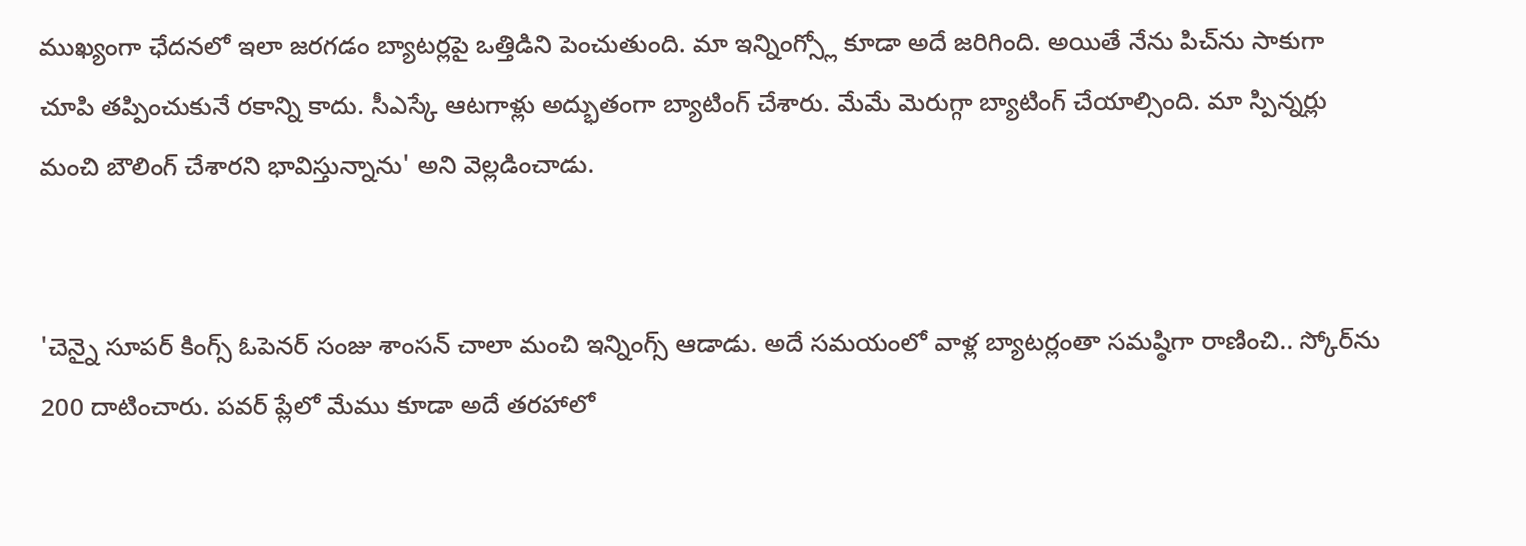ముఖ్యంగా ఛేదనలో ఇలా జరగడం బ్యాటర్లపై ఒత్తిడిని పెంచుతుంది. మా ఇన్నింగ్స్లో కూడా అదే జరిగింది. అయితే నేను పిచ్‌ను సాకుగా చూపి తప్పించుకునే రకాన్ని కాదు. సీఎస్కే ఆటగాళ్లు అద్భుతంగా బ్యాటింగ్‌ చేశారు. మేమే మెరుగ్గా బ్యాటింగ్‌ చేయాల్సింది. మా స్పిన్నర్లు మంచి బౌలింగ్‌ చేశారని భావిస్తున్నాను' అని వెల్లడించాడు.


'చెన్నై సూపర్ కింగ్స్ ఓపెనర్‌ సంజు శాంసన్ చాలా మంచి ఇన్నింగ్స్‌ ఆడాడు. అదే సమయంలో వాళ్ల బ్యాటర్లంతా సమష్ఠిగా రాణించి.. స్కోర్‌ను 200 దాటించారు. పవర్‌ ప్లేలో మేము కూడా అదే తరహాలో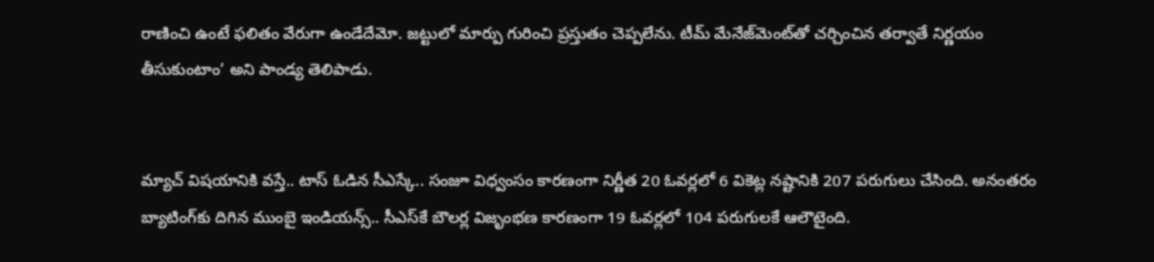రాణించి ఉంటే ఫలితం వేరుగా ఉండేదేమో. జట్టులో మార్పు గురించి ప్రస్తుతం చెప్పలేను. టీమ్ మేనేజ్‌మెంట్‌తో చర్చించిన తర్వాతే నిర్ణయం తీసుకుంటాం’ అని పాండ్య తెలిపాడు.


మ్యాచ్ విషయానికి వస్తే.. టాస్ ఓడిన సీఎస్కే.. సంజూ విధ్వంసం కారణంగా నిర్ణీత 20 ఓవర్లలో 6 వికెట్ల నష్టానికి 207 పరుగులు చేసింది. అనంతరం బ్యాటింగ్‌కు దిగిన ముంబై ఇండియన్స్.. సీఎస్‌కే బౌలర్ల విజృంభణ కారణంగా 19 ఓవర్లలో 104 పరుగులకే ఆలౌటైంది.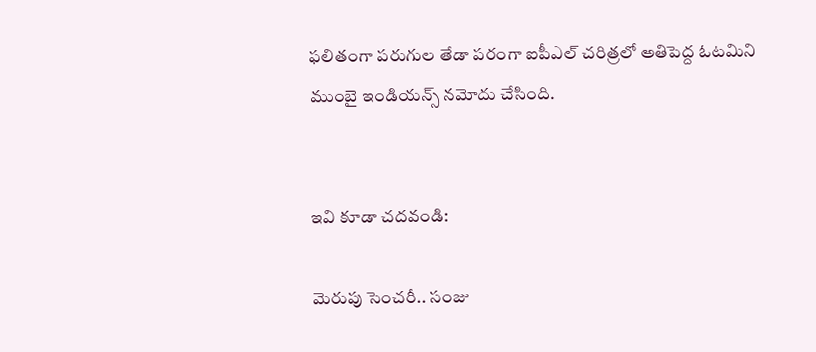ఫలితంగా పరుగుల తేడా పరంగా ఐపీఎల్‌ చరిత్రలో అతిపెద్ద ఓటమిని ముంబై ఇండియన్స్ నమోదు చేసింది.


ఇవి కూడా చదవండి:

మెరుపు సెంచరీ.. సంజు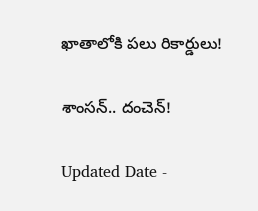ఖాతాలోకి పలు రికార్డులు!

శాంసన్‌.. దంచెన్‌!

Updated Date -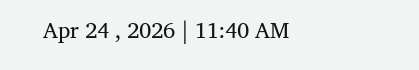Apr 24 , 2026 | 11:40 AM